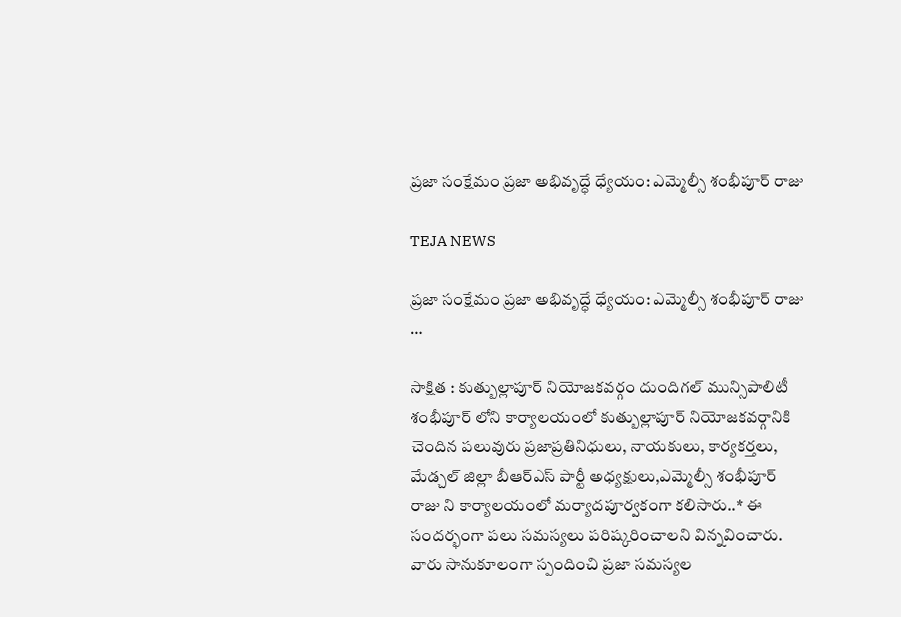ప్రజా సంక్షేమం ప్రజా అభివృద్ధే ధ్యేయం: ఎమ్మెల్సీ శంభీపూర్ రాజు

TEJA NEWS

ప్రజా సంక్షేమం ప్రజా అభివృద్ధే ధ్యేయం: ఎమ్మెల్సీ శంభీపూర్ రాజు …

సాక్షిత : కుత్బుల్లాపూర్ నియోజకవర్గం దుందిగల్ మున్సిపాలిటీ శంభీపూర్ లోని కార్యాలయంలో కుత్బుల్లాపూర్ నియోజకవర్గానికి చెందిన పలువురు ప్రజాప్రతినిధులు, నాయకులు, కార్యకర్తలు, మేడ్చల్ జిల్లా బీఆర్ఎస్ పార్టీ అధ్యక్షులు,ఎమ్మెల్సీ శంభీపూర్ రాజు ని కార్యాలయంలో మర్యాదపూర్వకంగా కలిసారు..* ఈ సందర్భంగా పలు సమస్యలు పరిష్కరించాలని విన్నవించారు. వారు సానుకూలంగా స్పందించి ప్రజా సమస్యల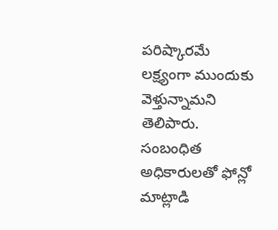పరిష్కారమే లక్ష్యంగా ముందుకు వెళ్తున్నామని తెలిపారు. సంబంధిత అధికారులతో ఫోన్లో మాట్లాడి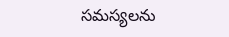సమస్యలను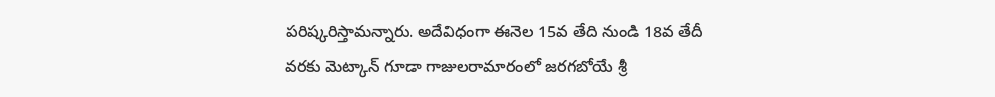పరిష్కరిస్తామన్నారు. అదేవిధంగా ఈనెల 15వ తేది నుండి 18వ తేదీ వరకు మెట్కాన్ గూడా గాజులరామారంలో జరగబోయే శ్రీ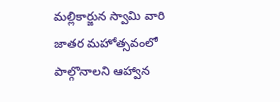మల్లికార్జున స్వామి వారి జాతర మహోత్సవంలో పాల్గొనాలని ఆహ్వాన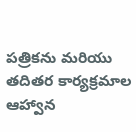పత్రికను మరియు తదితర కార్యక్రమాల ఆహ్వాన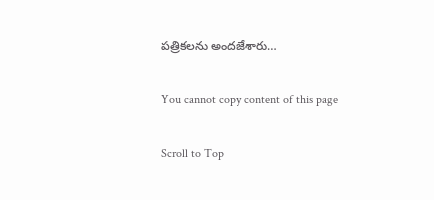పత్రికలను అందజేశారు…

You cannot copy content of this page

Scroll to Top